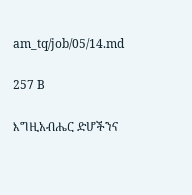am_tq/job/05/14.md

257 B

እግዚአብሔር ድሆችንና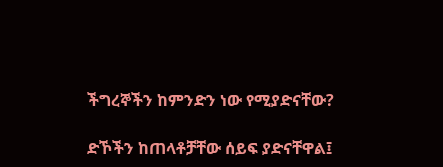ችግረኞችን ከምንድን ነው የሚያድናቸው?

ድኾችን ከጠላቶቻቸው ሰይፍ ያድናቸዋል፤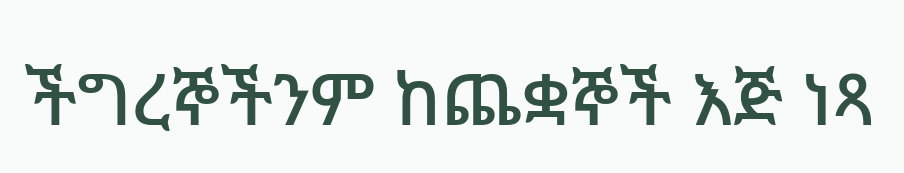ችግረኞችንም ከጨቋኞች እጅ ነጻ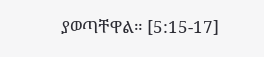ያወጣቸዋል። [5:15-17]